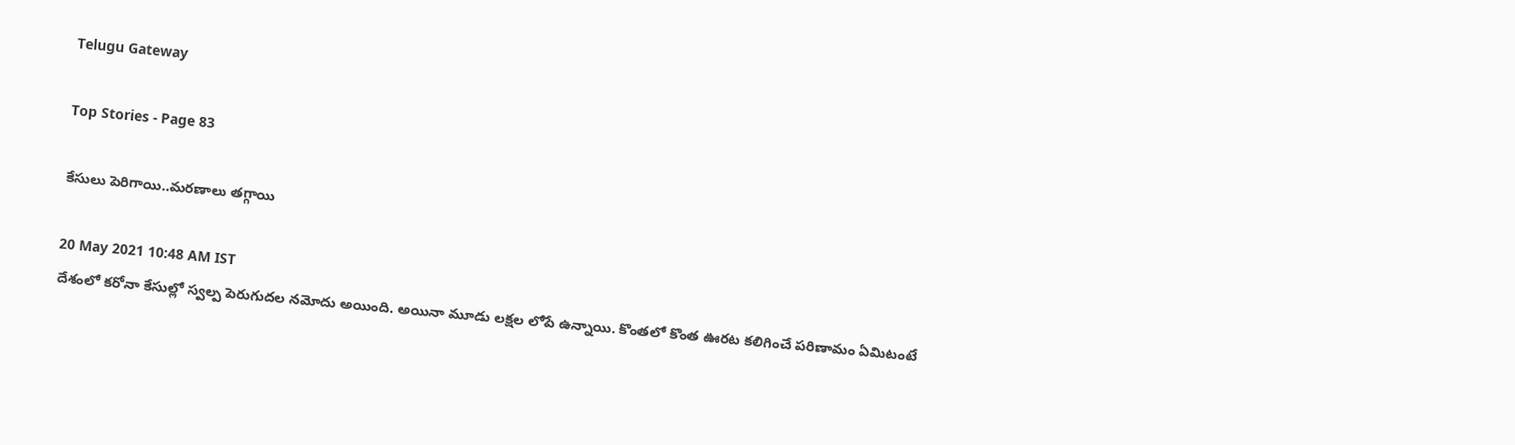Telugu Gateway

Top Stories - Page 83

కేసులు పెరిగాయి..మరణాలు తగ్గాయి

20 May 2021 10:48 AM IST
దేశంలో కరోనా కేసుల్లో స్వల్ప పెరుగుదల నమోదు అయింది. అయినా మూడు లక్షల లోపే ఉన్నాయి. కొంతలో కొంత ఊరట కలిగించే పరిణామం ఏమిటంటే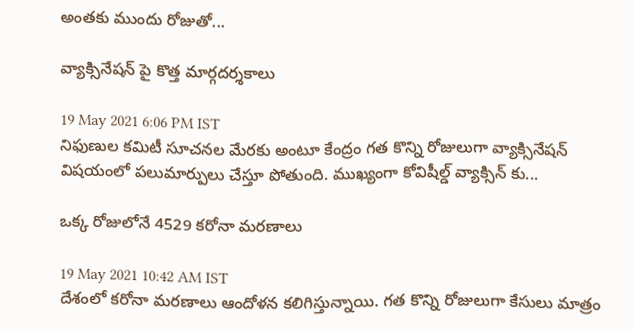అంతకు ముందు రోజుతో...

వ్యాక్సినేషన్ పై కొత్త మార్గదర్శకాలు

19 May 2021 6:06 PM IST
నిఫుణుల కమిటీ సూచనల మేరకు అంటూ కేంద్రం గత కొన్ని రోజులుగా వ్యాక్సినేషన్ విషయంలో పలుమార్పులు చేస్తూ పోతుంది. ముఖ్యంగా కోవిషీల్డ్ వ్యాక్సిన్ కు...

ఒక్క రోజులోనే 4529 కరోనా మరణాలు

19 May 2021 10:42 AM IST
దేశంలో కరోనా మరణాలు ఆందోళన కలిగిస్తున్నాయి. గత కొన్ని రోజులుగా కేసులు మాత్రం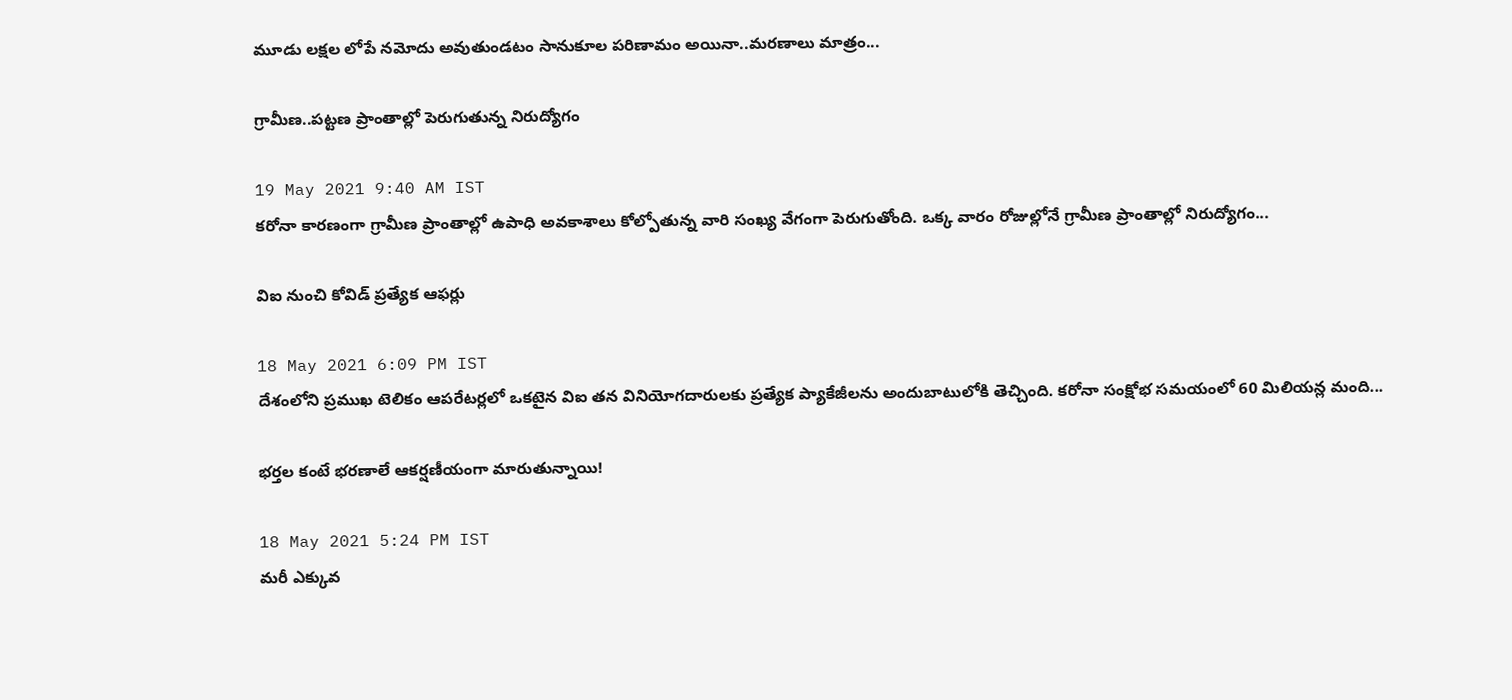మూడు లక్షల లోపే నమోదు అవుతుండటం సానుకూల పరిణామం అయినా..మరణాలు మాత్రం...

గ్రామీణ..పట్టణ ప్రాంతాల్లో పెరుగుతున్న నిరుద్యోగం

19 May 2021 9:40 AM IST
కరోనా కారణంగా గ్రామీణ ప్రాంతాల్లో ఉపాధి అవకాశాలు కోల్పోతున్న వారి సంఖ్య వేగంగా పెరుగుతోంది. ఒక్క వారం రోజుల్లోనే గ్రామీణ ప్రాంతాల్లో నిరుద్యోగం...

విఐ నుంచి కోవిడ్ ప్రత్యేక ఆఫర్లు

18 May 2021 6:09 PM IST
దేశంలోని ప్రముఖ టెలికం ఆపరేటర్లలో ఒకటైన విఐ తన వినియోగదారులకు ప్రత్యేక ప్యాకేజీలను అందుబాటులోకి తెచ్చింది. కరోనా సంక్షోభ సమయంలో 60 మిలియన్ల మంది...

భర్తల కంటే భరణాలే ఆకర్షణీయంగా మారుతున్నాయి!

18 May 2021 5:24 PM IST
మరీ ఎక్కువ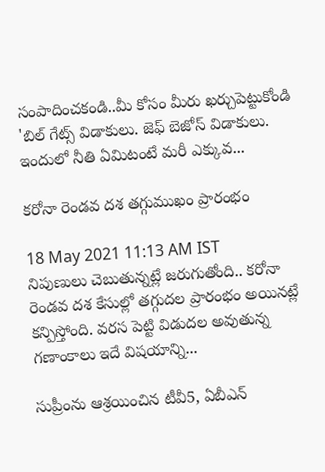సంపాదించకండి..మీ కోసం మీరు ఖర్చుపెట్టుకోండి 'బిల్ గేట్స్ విడాకులు. జెఫ్ బెజోస్ విడాకులు. ఇందులో నీతి ఏమిటంటే మరీ ఎక్కువ...

కరోనా రెండవ దశ తగ్గుముఖం ప్రారంభం

18 May 2021 11:13 AM IST
నిపుణులు చెబుతున్నట్లే జరుగుతోంది.. కరోనా రెండవ దశ కేసుల్లో తగ్గుదల ప్రారంభం అయినట్లే కన్పిస్తోంది. వరస పెట్టి విడుదల అవుతున్న గణాంకాలు ఇదే విషయాన్ని...

సుప్రీంను ఆశ్రయించిన టీవీ5, ఏబీఎన్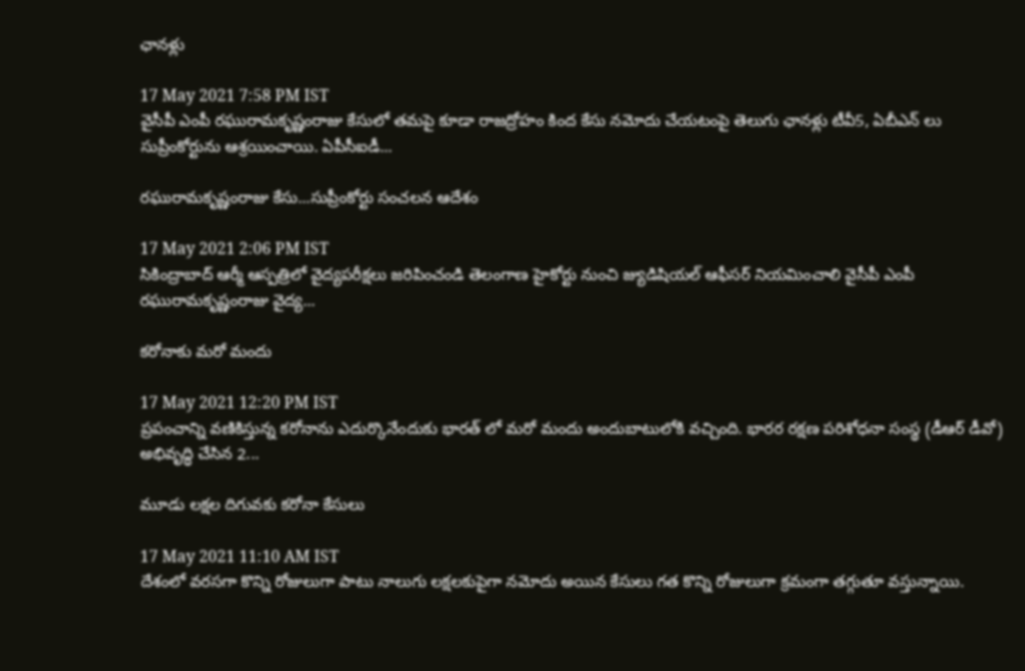ఛానళ్లు

17 May 2021 7:58 PM IST
వైసీపీ ఎంపీ రఘురామకృష్ణంరాజు కేసులో తమపై కూడా రాజద్రోహం కింద కేసు నమోదు చేయటంపై తెలుగు ఛానళ్లు టీవీ5, ఏబీఎన్ లు సుప్రీంకోర్టును ఆశ్రయించాయి. ఏపీసీఐడీ...

రఘురామకృష్ణంరాజు కేసు...సుప్రీంకోర్టు సంచలన ఆదేశం

17 May 2021 2:06 PM IST
సికింద్రాబాద్ ఆర్మీ ఆస్పత్రిలో వైద్యపరీక్షలు జరిపించండి తెలంగాణ హైకోర్టు నుంచి జ్యుడిషియల్ ఆఫీసర్ నియమించాలి వైసీపీ ఎంపీ రఘురామకృష్ణంరాజు వైద్య...

కరోనాకు మరో మందు

17 May 2021 12:20 PM IST
ప్రపంచాన్ని వణికిస్తున్న కరోనాను ఎదుర్కొనేందుకు భారత్ లో మరో మందు అందుబాటులోకి వచ్చింది. భారర రక్షణ పరిశోధనా సంస్థ (డీఆర్ డీవో) అభివృద్ధి చేసిన 2...

మూడు లక్షల దిగువకు కరోనా కేసులు

17 May 2021 11:10 AM IST
దేశంలో వరసగా కొన్ని రోజులుగా పాటు నాలుగు లక్షలకుపైగా నమోదు అయిన కేసులు గత కొన్ని రోజులుగా క్రమంగా తగ్గుతూ వస్తున్నాయి.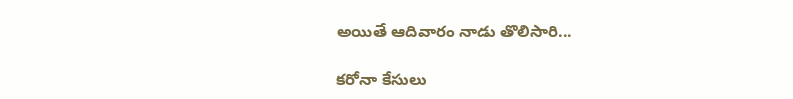అయితే ఆదివారం నాడు తొలిసారి...

కరోనా కేసులు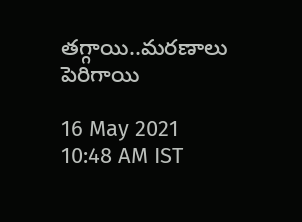తగ్గాయి..మరణాలు పెరిగాయి

16 May 2021 10:48 AM IST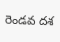రెండవ దశ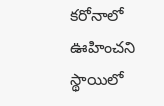కరోనాలో ఊహించని స్థాయిలో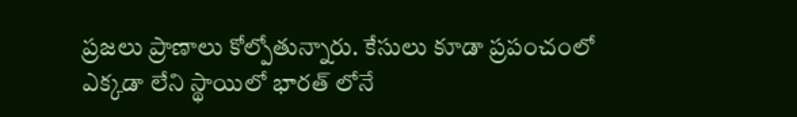ప్రజలు ప్రాణాలు కోల్పోతున్నారు. కేసులు కూడా ప్రపంచంలో ఎక్కడా లేని స్థాయిలో భారత్ లోనే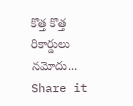కొత్త కొత్త రికార్డులు నమోదు...
Share it